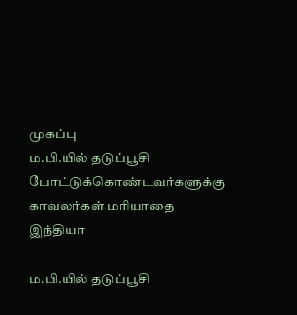முகப்பு
ம.பி.யில் தடுப்பூசி போட்டுக்கொண்டவர்களுக்கு காவலர்கள் மரியாதை
இந்தியா

ம.பி.யில் தடுப்பூசி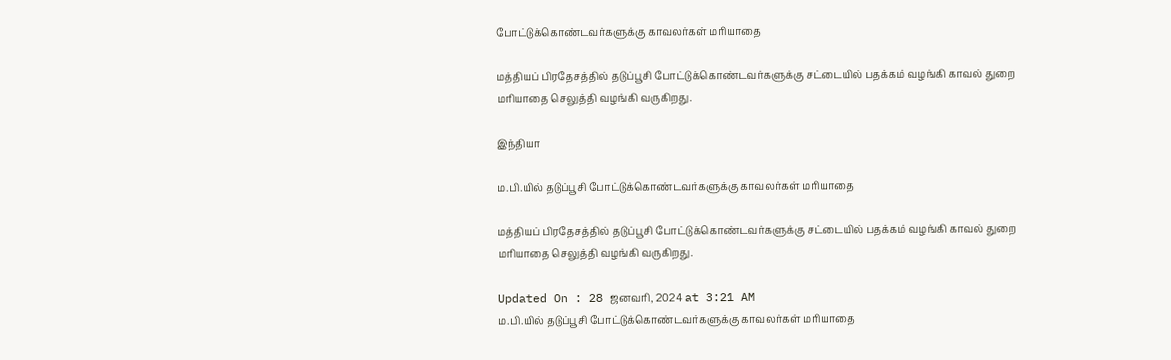போட்டுக்கொண்டவர்களுக்கு காவலர்கள் மரியாதை

மத்தியப் பிரதேசத்தில் தடுப்பூசி போட்டுக்கொண்டவர்களுக்கு சட்டையில் பதக்கம் வழங்கி காவல் துறை மரியாதை செலுத்தி வழங்கி வருகிறது.

இந்தியா

ம.பி.யில் தடுப்பூசி போட்டுக்கொண்டவர்களுக்கு காவலர்கள் மரியாதை

மத்தியப் பிரதேசத்தில் தடுப்பூசி போட்டுக்கொண்டவர்களுக்கு சட்டையில் பதக்கம் வழங்கி காவல் துறை மரியாதை செலுத்தி வழங்கி வருகிறது.

Updated On : 28 ஜனவரி, 2024 at 3:21 AM
ம.பி.யில் தடுப்பூசி போட்டுக்கொண்டவர்களுக்கு காவலர்கள் மரியாதை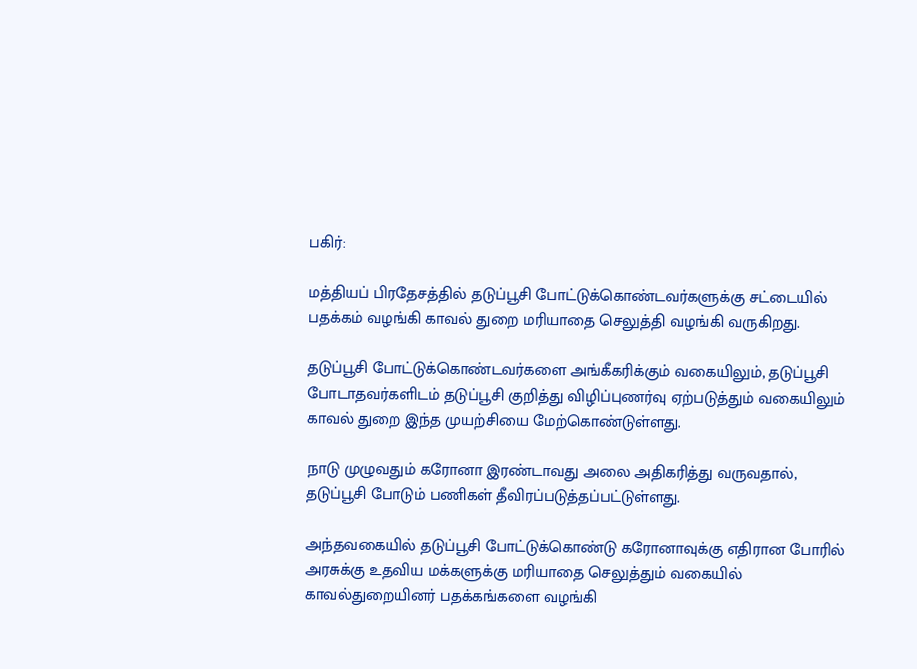பகிர்:

மத்தியப் பிரதேசத்தில் தடுப்பூசி போட்டுக்கொண்டவர்களுக்கு சட்டையில் பதக்கம் வழங்கி காவல் துறை மரியாதை செலுத்தி வழங்கி வருகிறது.

தடுப்பூசி போட்டுக்கொண்டவர்களை அங்கீகரிக்கும் வகையிலும், தடுப்பூசி போடாதவர்களிடம் தடுப்பூசி குறித்து விழிப்புணர்வு ஏற்படுத்தும் வகையிலும் காவல் துறை இந்த முயற்சியை மேற்கொண்டுள்ளது.

நாடு முழுவதும் கரோனா இரண்டாவது அலை அதிகரித்து வருவதால், தடுப்பூசி போடும் பணிகள் தீவிரப்படுத்தப்பட்டுள்ளது.

அந்தவகையில் தடுப்பூசி போட்டுக்கொண்டு கரோனாவுக்கு எதிரான போரில் அரசுக்கு உதவிய மக்களுக்கு மரியாதை செலுத்தும் வகையில் காவல்துறையினர் பதக்கங்களை வழங்கி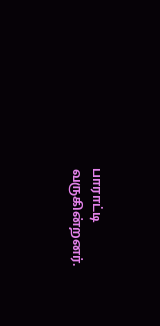பாராட்டி வருகின்றனர்.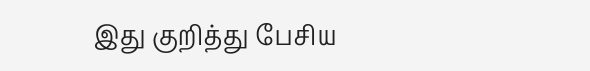இது குறித்து பேசிய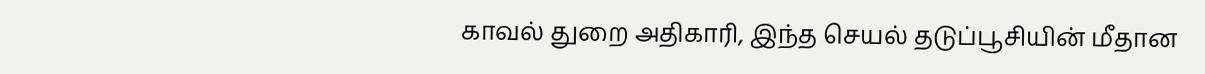காவல் துறை அதிகாரி, இந்த செயல் தடுப்பூசியின் மீதான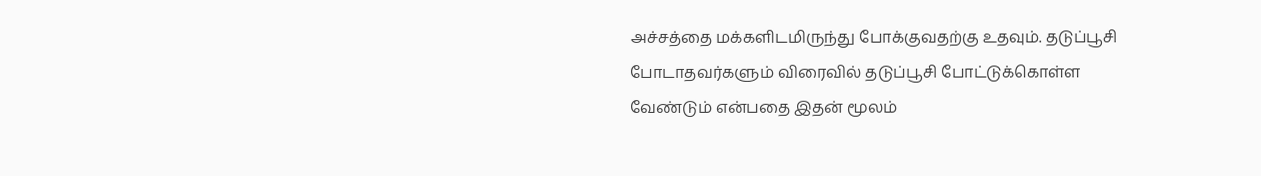அச்சத்தை மக்களிடமிருந்து போக்குவதற்கு உதவும். தடுப்பூசி போடாதவர்களும் விரைவில் தடுப்பூசி போட்டுக்கொள்ள வேண்டும் என்பதை இதன் மூலம்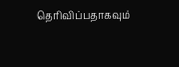தெரிவிப்பதாகவும்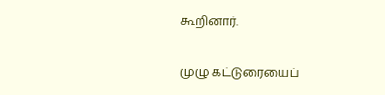கூறினார்.

முழு கட்டுரையைப்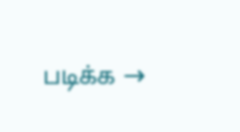படிக்க →